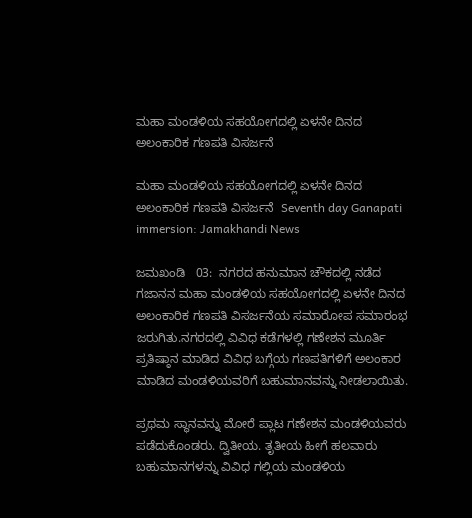ಮಹಾ ಮಂಡಳಿಯ ಸಹಯೋಗದಲ್ಲಿ ಏಳನೇ ದಿನದ ಅಲಂಕಾರಿಕ ಗಣಪತಿ ವಿಸರ್ಜನೆ

ಮಹಾ ಮಂಡಳಿಯ ಸಹಯೋಗದಲ್ಲಿ ಏಳನೇ ದಿನದ ಅಲಂಕಾರಿಕ ಗಣಪತಿ ವಿಸರ್ಜನೆ  Seventh day Ganapati immersion: Jamakhandi News

ಜಮಖಂಡಿ   03:  ನಗರದ ಹನುಮಾನ ಚೌಕದಲ್ಲಿ ನಡೆದ ಗಜಾನನ ಮಹಾ ಮಂಡಳಿಯ ಸಹಯೋಗದಲ್ಲಿ ಏಳನೇ ದಿನದ ಅಲಂಕಾರಿಕ ಗಣಪತಿ ವಿಸರ್ಜನೆಯ ಸಮಾರೋಪ ಸಮಾರಂಭ ಜರುಗಿತು.ನಗರದಲ್ಲಿ ವಿವಿಧ ಕಡೆಗಳಲ್ಲಿ ಗಣೇಶನ ಮೂರ್ತಿ ಪ್ರತಿಷ್ಠಾನ ಮಾಡಿದ ವಿವಿಧ ಬಗ್ಗೆಯ ಗಣಪತಿಗಳಿಗೆ ಅಲಂಕಾರ ಮಾಡಿದ ಮಂಡಳಿಯವರಿಗೆ ಬಹುಮಾನವನ್ನು ನೀಡಲಾಯಿತು.

ಪ್ರಥಮ ಸ್ಥಾನವನ್ನು ಮೋರೆ ಪ್ಲಾಟ ಗಣೇಶನ ಮಂಡಳಿಯವರು ಪಡೆದುಕೊಂಡರು. ದ್ವಿತೀಯ. ತೃತೀಯ ಹೀಗೆ ಹಲವಾರು ಬಹುಮಾನಗಳನ್ನು ವಿವಿಧ ಗಲ್ಲಿಯ ಮಂಡಳಿಯ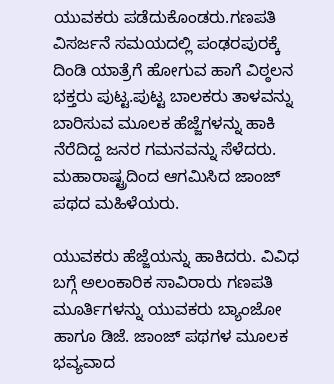ಯುವಕರು ಪಡೆದುಕೊಂಡರು.ಗಣಪತಿ ವಿಸರ್ಜನೆ ಸಮಯದಲ್ಲಿ ಪಂಢರಪುರಕ್ಕೆ ದಿಂಡಿ ಯಾತ್ರೆಗೆ ಹೋಗುವ ಹಾಗೆ ವಿಠ್ಠಲನ ಭಕ್ತರು ಪುಟ್ಟ.ಪುಟ್ಟ ಬಾಲಕರು ತಾಳವನ್ನು ಬಾರಿಸುವ ಮೂಲಕ ಹೆಜ್ಜೆಗಳನ್ನು ಹಾಕಿ ನೆರೆದಿದ್ದ ಜನರ ಗಮನವನ್ನು ಸೆಳೆದರು. ಮಹಾರಾಷ್ಟ್ರದಿಂದ ಆಗಮಿಸಿದ ಜಾಂಜ್ ಪಥದ ಮಹಿಳೆಯರು.

ಯುವಕರು ಹೆಜ್ಜೆಯನ್ನು ಹಾಕಿದರು. ವಿವಿಧ ಬಗ್ಗೆ ಅಲಂಕಾರಿಕ ಸಾವಿರಾರು ಗಣಪತಿ ಮೂರ್ತಿಗಳನ್ನು ಯುವಕರು ಬ್ಯಾಂಜೋ ಹಾಗೂ ಡಿಜೆ. ಜಾಂಜ್ ಪಥಗಳ ಮೂಲಕ ಭವ್ಯವಾದ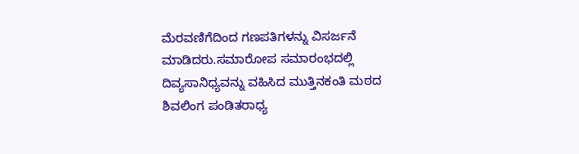ಮೆರವಣಿಗೆದಿಂದ ಗಣಪತಿಗಳನ್ನು ವಿಸರ್ಜನೆ ಮಾಡಿದರು.ಸಮಾರೋಪ ಸಮಾರಂಭದಲ್ಲಿ ದಿವ್ಯಸಾನಿಧ್ಯವನ್ನು ವಹಿಸಿದ ಮುತ್ತಿನಕಂತಿ ಮಠದ ಶಿವಲಿಂಗ ಪಂಡಿತರಾಧ್ಯ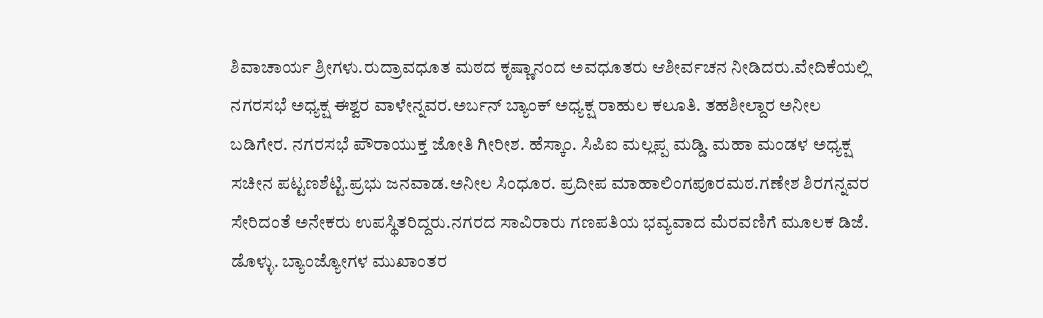ಶಿವಾಚಾರ್ಯ ಶ್ರೀಗಳು.ರುದ್ರಾವಧೂತ ಮಠದ ಕೃಷ್ಣಾನಂದ ಅವಧೂತರು ಆಶೀರ್ವಚನ ನೀಡಿದರು.ವೇದಿಕೆಯಲ್ಲಿ ನಗರಸಭೆ ಅಧ್ಯಕ್ಷ ಈಶ್ವರ ವಾಳೇನ್ನವರ.ಅರ್ಬನ್ ಬ್ಯಾಂಕ್ ಅಧ್ಯಕ್ಷ ರಾಹುಲ ಕಲೂತಿ. ತಹಶೀಲ್ದಾರ ಅನೀಲ ಬಡಿಗೇರ. ನಗರಸಭೆ ಪೌರಾಯುಕ್ತ ಜೋತಿ ಗೀರೀಶ. ಹೆಸ್ಕಾಂ. ಸಿಪಿಐ ಮಲ್ಲಪ್ಪ ಮಡ್ಡಿ. ಮಹಾ ಮಂಡಳ ಅಧ್ಯಕ್ಷ ಸಚೀನ ಪಟ್ಟಣಶೆಟ್ಟಿ.ಪ್ರಭು ಜನವಾಡ.ಅನೀಲ ಸಿಂಧೂರ. ಪ್ರದೀಪ ಮಾಹಾಲಿಂಗಪೂರಮಠ.ಗಣೇಶ ಶಿರಗನ್ನವರ ಸೇರಿದಂತೆ ಅನೇಕರು ಉಪಸ್ಥಿತರಿದ್ದರು.ನಗರದ ಸಾವಿರಾರು ಗಣಪತಿಯ ಭವ್ಯವಾದ ಮೆರವಣಿಗೆ ಮೂಲಕ ಡಿಜೆ. ಡೊಳ್ಳು. ಬ್ಯಾಂಜ್ಯೋಗಳ ಮುಖಾಂತರ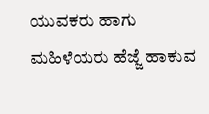ಯುವಕರು ಹಾಗು ಮಹಿಳೆಯರು ಹೆಜ್ಜೆ ಹಾಕುವ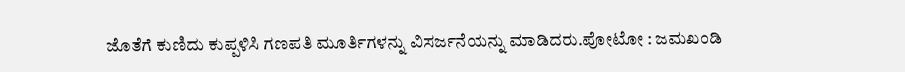ಜೊತೆಗೆ ಕುಣಿದು ಕುಪ್ಪಳಿಸಿ ಗಣಪತಿ ಮೂರ್ತಿಗಳನ್ನು ವಿಸರ್ಜನೆಯನ್ನು ಮಾಡಿದರು.ಪೋಟೋ : ಜಮಖಂಡಿ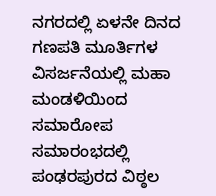ನಗರದಲ್ಲಿ ಏಳನೇ ದಿನದ ಗಣಪತಿ ಮೂರ್ತಿಗಳ ವಿಸರ್ಜನೆಯಲ್ಲಿ ಮಹಾ ಮಂಡಳಿಯಿಂದ ಸಮಾರೋಪ ಸಮಾರಂಭದಲ್ಲಿ ಪಂಢರಪುರದ ವಿಠ್ಠಲ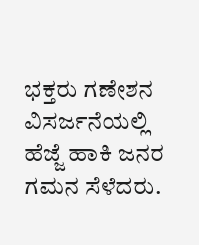ಭಕ್ತರು ಗಣೇಶನ ವಿಸರ್ಜನೆಯಲ್ಲಿ ಹೆಜ್ಜೆ ಹಾಕಿ ಜನರ ಗಮನ ಸೆಳೆದರು.